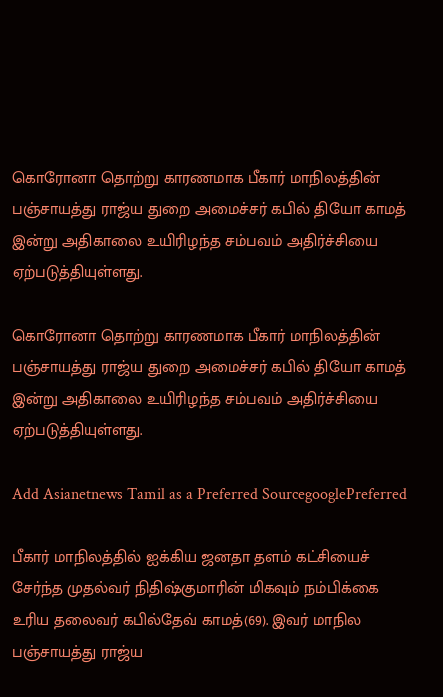கொரோனா தொற்று காரணமாக பீகார் மாநிலத்தின் பஞ்சாயத்து ராஜ்ய துறை அமைச்சர் கபில் தியோ காமத் இன்று அதிகாலை உயிரிழந்த சம்பவம் அதிர்ச்சியை ஏற்படுத்தியுள்ளது.

கொரோனா தொற்று காரணமாக பீகார் மாநிலத்தின் பஞ்சாயத்து ராஜ்ய துறை அமைச்சர் கபில் தியோ காமத் இன்று அதிகாலை உயிரிழந்த சம்பவம் அதிர்ச்சியை ஏற்படுத்தியுள்ளது.

Add Asianetnews Tamil as a Preferred SourcegooglePreferred

பீகார் மாநிலத்தில் ஐக்கிய ஜனதா தளம் கட்சியைச் சேர்ந்த முதல்வர் நிதிஷ்குமாரின் மிகவும் நம்பிக்கை உரிய தலைவர் கபில்தேவ் காமத்(69). இவர் மாநில பஞ்சாயத்து ராஜ்ய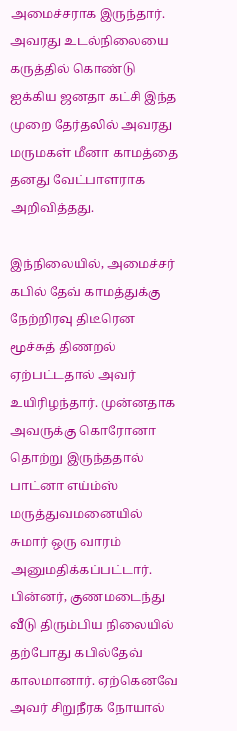அமைச்சராக இருந்தார். அவரது உடல்நிலையை கருத்தில் கொண்டு ஐக்கிய ஜனதா கட்சி இந்த முறை தேர்தலில் அவரது மருமகள் மீனா காமத்தை தனது வேட்பாளராக அறிவித்தது.

இந்நிலையில், அமைச்சர் கபில் தேவ் காமத்துக்கு நேற்றிரவு திடீரென மூச்சுத் திணறல் ஏற்பட்டதால் அவர் உயிரிழந்தார். முன்னதாக அவருக்கு கொரோனா தொற்று இருந்ததால் பாட்னா எய்ம்ஸ் மருத்துவமனையில் சுமார் ஒரு வாரம் அனுமதிக்கப்பட்டார். பின்னர், குணமடைந்து வீடு திரும்பிய நிலையில் தற்போது கபில்தேவ் காலமானார். ஏற்கெனவே அவர் சிறுநீரக நோயால்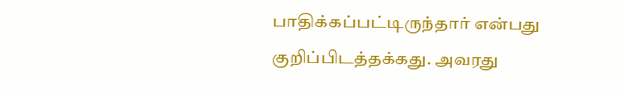பாதிக்கப்பட்டிருந்தார் என்பது குறிப்பிடத்தக்கது. அவரது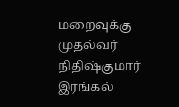மறைவுக்கு முதல்வர் நிதிஷ்குமார் இரங்கல்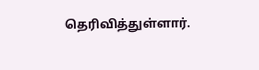தெரிவித்துள்ளார்.